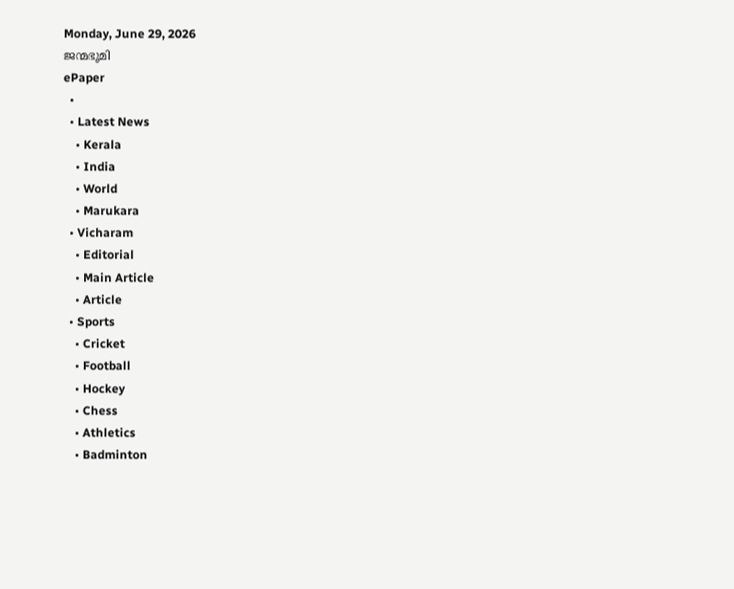Monday, June 29, 2026
ജന്മഭൂമി
ePaper
  •
  • Latest News
    • Kerala
    • India
    • World
    • Marukara
  • Vicharam
    • Editorial
    • Main Article
    • Article
  • Sports
    • Cricket
    • Football
    • Hockey
    • Chess
    • Athletics
    • Badminton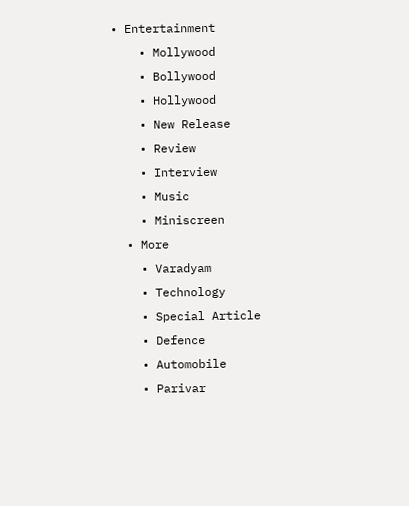• Entertainment
    • Mollywood
    • Bollywood
    • Hollywood
    • New Release
    • Review
    • Interview
    • Music
    • Miniscreen
  • More
    • Varadyam
    • Technology
    • Special Article
    • Defence
    • Automobile
    • Parivar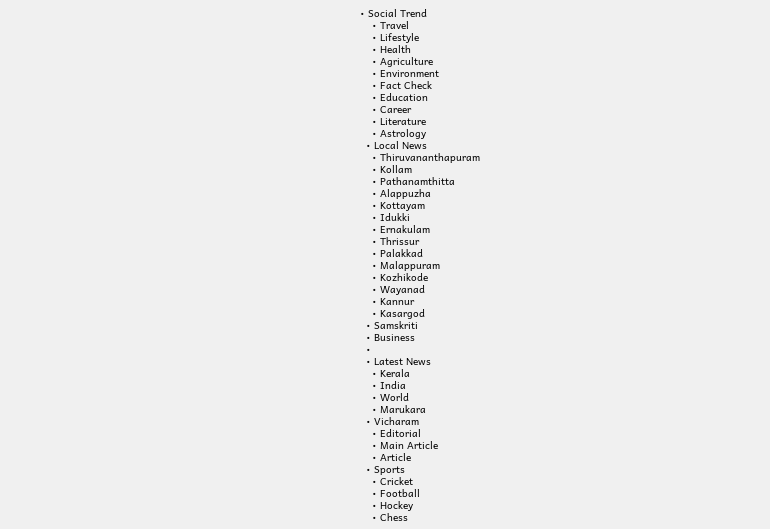• Social Trend
    • Travel
    • Lifestyle
    • Health
    • Agriculture
    • Environment
    • Fact Check
    • Education
    • Career
    • Literature
    • Astrology
  • Local News
    • Thiruvananthapuram
    • Kollam
    • Pathanamthitta
    • Alappuzha
    • Kottayam
    • Idukki
    • Ernakulam
    • Thrissur
    • Palakkad
    • Malappuram
    • Kozhikode
    • Wayanad
    • Kannur
    • Kasargod
  • Samskriti
  • Business
  •
  • Latest News
    • Kerala
    • India
    • World
    • Marukara
  • Vicharam
    • Editorial
    • Main Article
    • Article
  • Sports
    • Cricket
    • Football
    • Hockey
    • Chess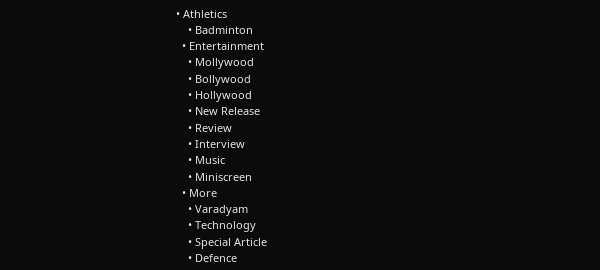• Athletics
    • Badminton
  • Entertainment
    • Mollywood
    • Bollywood
    • Hollywood
    • New Release
    • Review
    • Interview
    • Music
    • Miniscreen
  • More
    • Varadyam
    • Technology
    • Special Article
    • Defence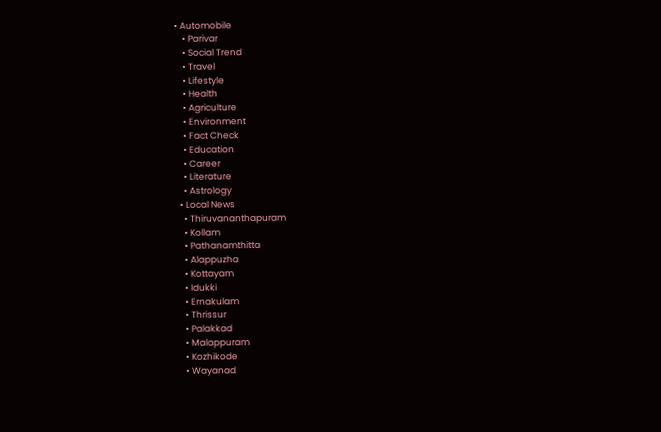• Automobile
    • Parivar
    • Social Trend
    • Travel
    • Lifestyle
    • Health
    • Agriculture
    • Environment
    • Fact Check
    • Education
    • Career
    • Literature
    • Astrology
  • Local News
    • Thiruvananthapuram
    • Kollam
    • Pathanamthitta
    • Alappuzha
    • Kottayam
    • Idukki
    • Ernakulam
    • Thrissur
    • Palakkad
    • Malappuram
    • Kozhikode
    • Wayanad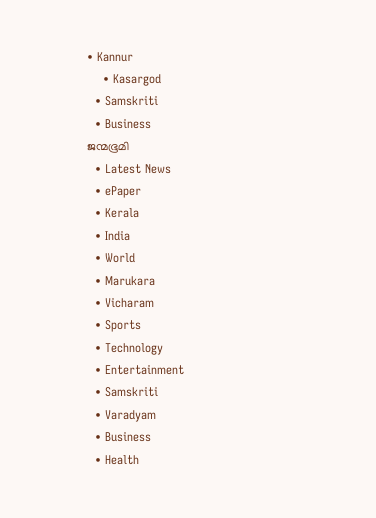• Kannur
    • Kasargod
  • Samskriti
  • Business
ജന്മഭൂമി
  • Latest News
  • ePaper
  • Kerala
  • India
  • World
  • Marukara
  • Vicharam
  • Sports
  • Technology
  • Entertainment
  • Samskriti
  • Varadyam
  • Business
  • Health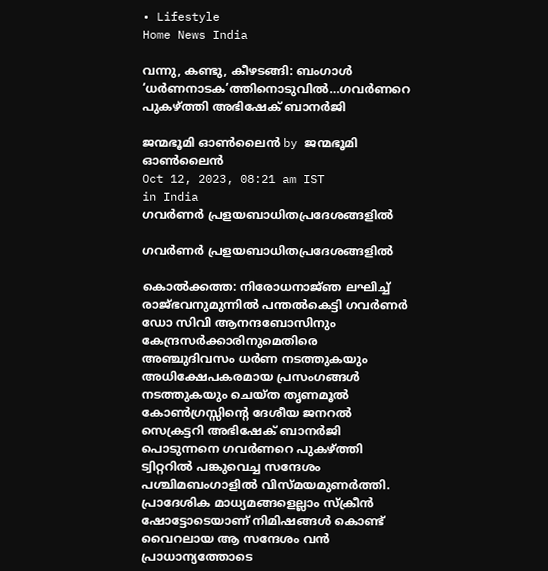• Lifestyle
Home News India

വന്നു, കണ്ടു, കീഴടങ്ങി: ബംഗാൾ ‘ധർണനാടക’ത്തിനൊടുവിൽ…ഗവർണറെ  പുകഴ്‌ത്തി അഭിഷേക് ബാനർജി

ജന്മഭൂമി ഓണ്‍ലൈന്‍ by ജന്മഭൂമി ഓണ്‍ലൈന്‍
Oct 12, 2023, 08:21 am IST
in India
ഗവർണർ പ്രളയബാധിതപ്രദേശങ്ങളിൽ

ഗവർണർ പ്രളയബാധിതപ്രദേശങ്ങളിൽ

കൊൽക്കത്ത: നിരോധനാജ്‌ഞ ലഘിച്ച് രാജ്ഭവനുമുന്നിൽ പന്തൽകെട്ടി ഗവർണർ ഡോ സിവി ആനന്ദബോസിനും കേന്ദ്രസർക്കാരിനുമെതിരെ അഞ്ചുദിവസം ധർണ നടത്തുകയും അധിക്ഷേപകരമായ പ്രസംഗങ്ങൾ നടത്തുകയും ചെയ്ത തൃണമൂൽ കോൺഗ്രസ്സിന്റെ ദേശീയ ജനറൽ സെക്രട്ടറി അഭിഷേക് ബാനർജി പൊടുന്നനെ ഗവർണറെ പുകഴ്‌ത്തി ട്വിറ്ററിൽ പങ്കുവെച്ച സന്ദേശം പശ്ചിമബംഗാളിൽ വിസ്മയമുണർത്തി. പ്രാദേശിക മാധ്യമങ്ങളെല്ലാം സ്‌ക്രീൻ ഷോട്ടോടെയാണ് നിമിഷങ്ങൾ കൊണ്ട് വൈറലായ ആ സന്ദേശം വൻ പ്രാധാന്യത്തോടെ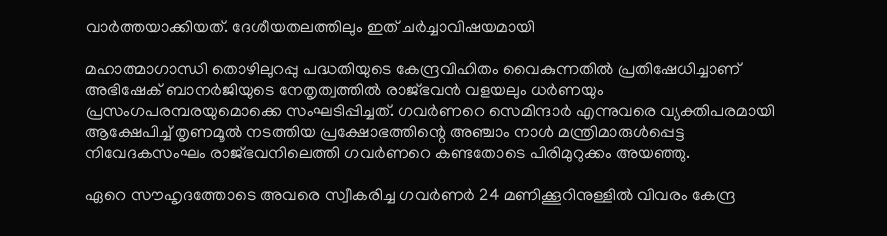വാർത്തയാക്കിയത്. ദേശീയതലത്തിലും ഇത് ചർച്ചാവിഷയമായി

മഹാത്മാഗാന്ധി തൊഴിലുറപ്പു പദ്ധതിയുടെ കേന്ദ്രവിഹിതം വൈകുന്നതിൽ പ്രതിഷേധിച്ചാണ് അഭിഷേക് ബാനർജിയുടെ നേതൃത്വത്തിൽ രാജ്ഭവൻ വളയലും ധർണയും പ്രസംഗപരമ്പരയുമൊക്കെ സംഘടിപ്പിച്ചത്. ഗവർണറെ സെമിന്ദാർ എന്നുവരെ വ്യക്തിപരമായി ആക്ഷേപിച്ച് തൃണമൂൽ നടത്തിയ പ്രക്ഷോഭത്തിന്റെ അഞ്ചാം നാൾ മന്ത്രിമാരുൾപ്പെട്ട നിവേദകസംഘം രാജ്ഭവനിലെത്തി ഗവർണറെ കണ്ടതോടെ പിരിമുറുക്കം അയഞ്ഞു.

ഏറെ സൗഹൃദത്തോടെ അവരെ സ്വീകരിച്ച ഗവർണർ 24 മണിക്കൂറിനുള്ളിൽ വിവരം കേന്ദ്ര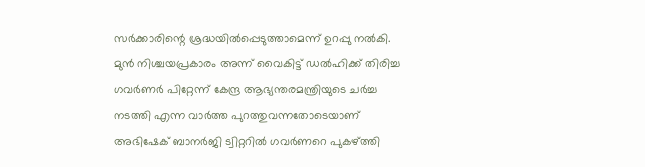സർക്കാരിന്റെ ശ്രദ്ധയിൽപ്പെടുത്താമെന്ന് ഉറപ്പു നൽകി. മുൻ നിശ്ചയപ്രകാരം അന്ന് വൈകിട്ട് ഡൽഹിക്ക് തിരിച്ച ഗവർണർ പിറ്റേന്ന് കേന്ദ്ര ആഭ്യന്തരമന്ത്രിയുടെ ചർച്ച നടത്തി എന്ന വാർത്ത പുറത്തുവന്നതോടെയാണ് അഭിഷേക് ബാനർജി ട്വിറ്ററിൽ ഗവർണറെ പുകഴ്‌ത്തി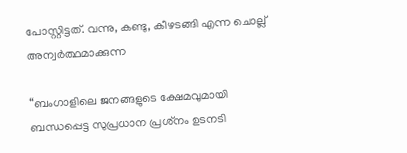പോസ്റ്റിട്ടത്. വന്നു, കണ്ടു, കീഴടങ്ങി എന്ന ചൊല്ല് അന്വർത്ഥമാക്കുന്ന

“ബംഗാളിലെ ജനങ്ങളുടെ ക്ഷേമവുമായി ബന്ധപ്പെട്ട സുപ്രധാന പ്രശ്‌നം ഉടനടി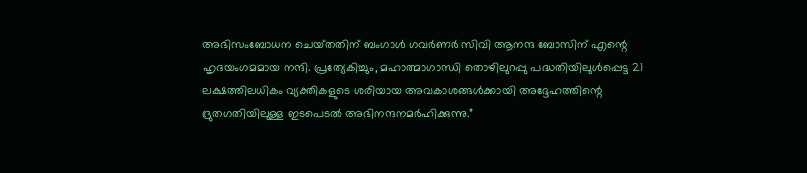അഭിസംബോധന ചെയ്‌തതിന് ബംഗാൾ ഗവർണർ സിവി ആനന്ദ ബോസിന് എന്റെ ഹൃദയംഗമമായ നന്ദി. പ്രത്യേകിച്ചും, മഹാത്മാഗാന്ധി തൊഴിലുറപ്പു പദ്ധതിയിലുൾപ്പെട്ട 21 ലക്ഷത്തിലധികം വ്യക്തികളുടെ ശരിയായ അവകാശങ്ങൾക്കായി അദ്ദേഹത്തിന്റെ ദ്രുതഗതിയിലുള്ള ഇടപെടൽ അഭിനന്ദനമർഹിക്കുന്നു.”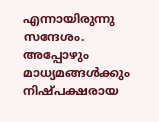എന്നായിരുന്നു സന്ദേശം.
അപ്പോഴും മാധ്യമങ്ങൾക്കും നിഷ്പക്ഷരായ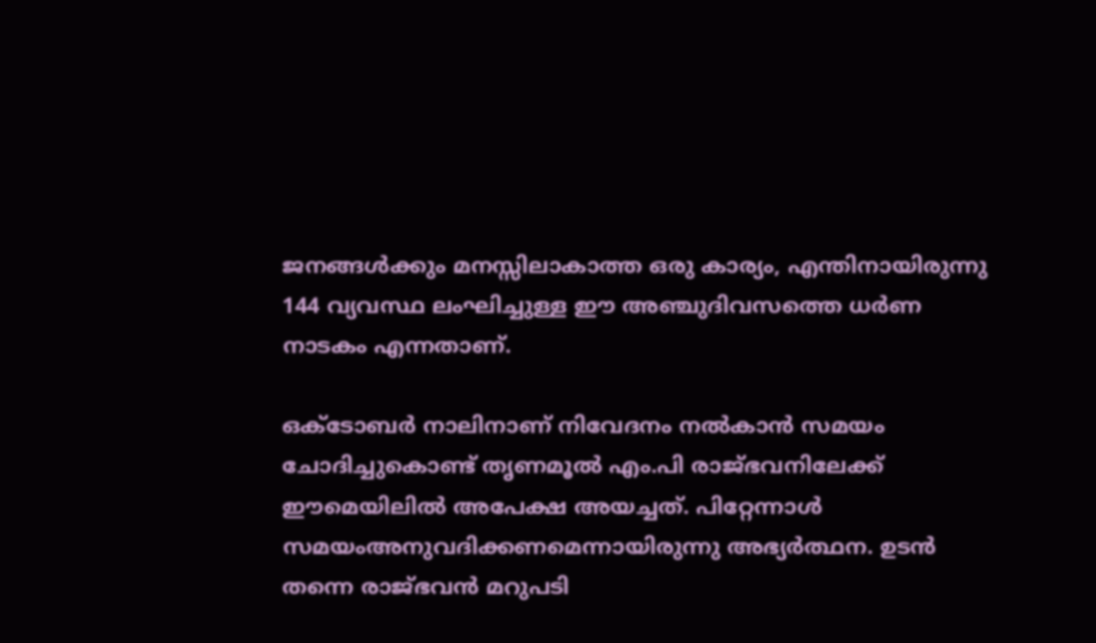ജനങ്ങൾക്കും മനസ്സിലാകാത്ത ഒരു കാര്യം, എന്തിനായിരുന്നു 144 വ്യവസ്ഥ ലംഘിച്ചുള്ള ഈ അഞ്ചുദിവസത്തെ ധർണ നാടകം എന്നതാണ്.

ഒക്ടോബർ നാലിനാണ് നിവേദനം നൽകാൻ സമയം ചോദിച്ചുകൊണ്ട് തൃണമൂൽ എം.പി രാജ്ഭവനിലേക്ക് ഈമെയിലിൽ അപേക്ഷ അയച്ചത്. പിറ്റേന്നാൾ സമയംഅനുവദിക്കണമെന്നായിരുന്നു അഭ്യർത്ഥന. ഉടൻ തന്നെ രാജ്ഭവൻ മറുപടി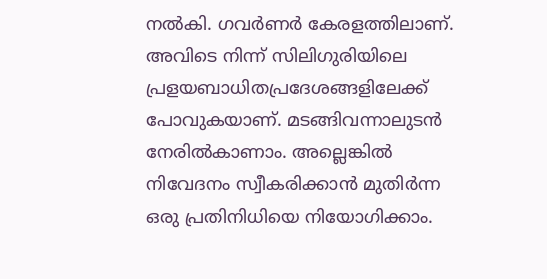നൽകി. ഗവർണർ കേരളത്തിലാണ്. അവിടെ നിന്ന് സിലിഗുരിയിലെ പ്രളയബാധിതപ്രദേശങ്ങളിലേക്ക് പോവുകയാണ്. മടങ്ങിവന്നാലുടൻ നേരിൽകാണാം. അല്ലെങ്കിൽ നിവേദനം സ്വീകരിക്കാൻ മുതിർന്ന ഒരു പ്രതിനിധിയെ നിയോഗിക്കാം.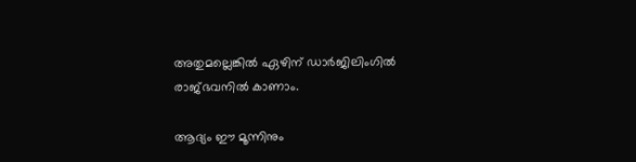അതുമല്ലെങ്കിൽ ഏഴിന് ഡാർജിലിംഗിൽ രാജ്ഭവനിൽ കാണാം.

ആദ്യം ഈ മൂന്നിനും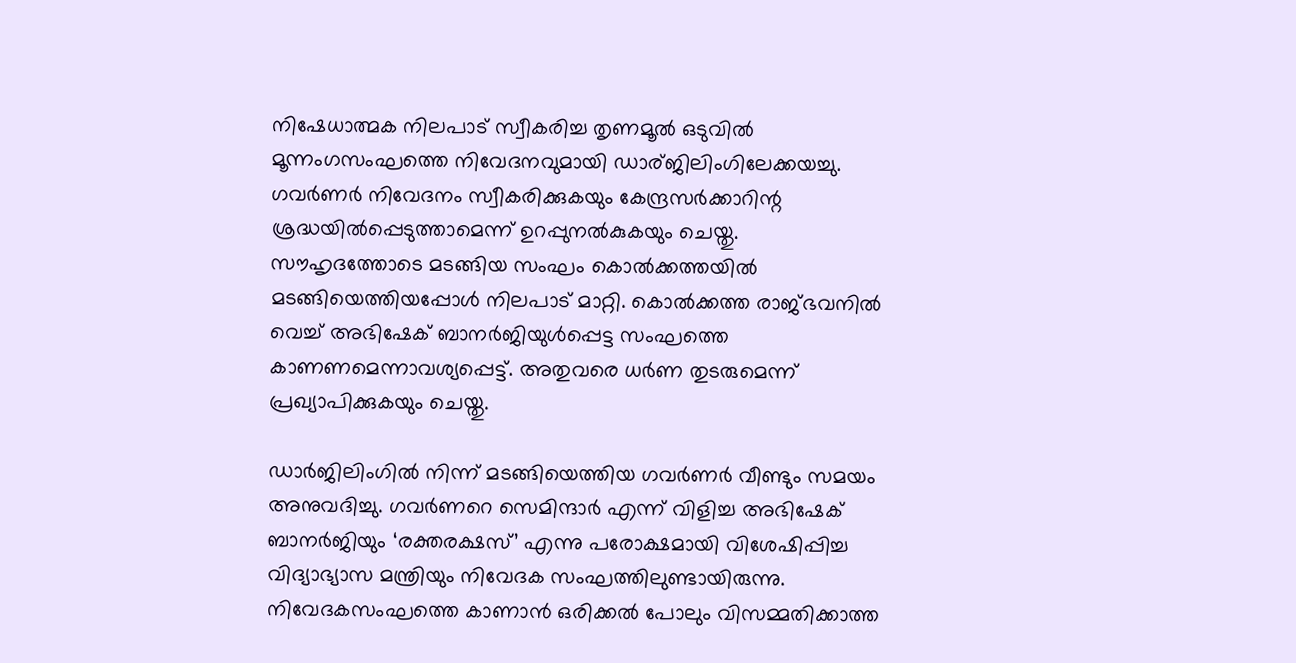നിഷേധാത്മക നിലപാട് സ്വീകരിച്ച തൃണമൂൽ ഒടുവിൽ മൂന്നംഗസംഘത്തെ നിവേദനവുമായി ഡാര്ജിലിംഗിലേക്കയച്ചു. ഗവർണർ നിവേദനം സ്വീകരിക്കുകയും കേന്ദ്രസർക്കാറിന്റ ശ്രദ്ധയിൽപ്പെടുത്താമെന്ന് ഉറപ്പുനൽകുകയും ചെയ്തു. സൗഹൃദത്തോടെ മടങ്ങിയ സംഘം കൊൽക്കത്തയിൽ മടങ്ങിയെത്തിയപ്പോൾ നിലപാട് മാറ്റി. കൊൽക്കത്ത രാജ്ഭവനിൽ വെച്ച് അഭിഷേക് ബാനർജിയുൾപ്പെട്ട സംഘത്തെ കാണണമെന്നാവശ്യപ്പെട്ട്. അതുവരെ ധർണ തുടരുമെന്ന് പ്രഖ്യാപിക്കുകയും ചെയ്തു.

ഡാർജിലിംഗിൽ നിന്ന് മടങ്ങിയെത്തിയ ഗവർണർ വീണ്ടും സമയം അനുവദിച്ചു. ഗവർണറെ സെമിന്ദാർ എന്ന് വിളിച്ച അഭിഷേക് ബാനർജിയും ‘രക്തരക്ഷസ്’ എന്നു പരോക്ഷമായി വിശേഷിപ്പിച്ച വിദ്യാഭ്യാസ മന്ത്രിയും നിവേദക സംഘത്തിലുണ്ടായിരുന്നു. നിവേദകസംഘത്തെ കാണാൻ ഒരിക്കൽ പോലും വിസമ്മതിക്കാത്ത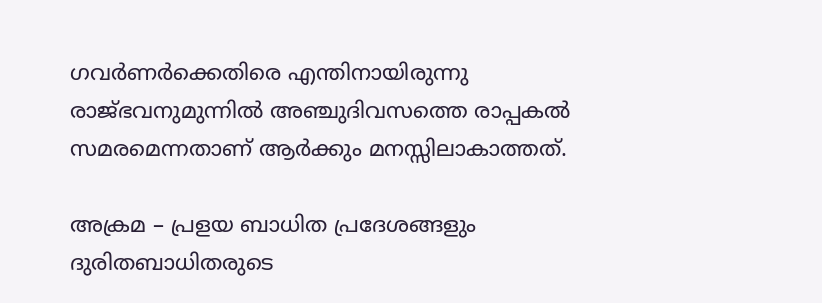ഗവർണർക്കെതിരെ എന്തിനായിരുന്നു രാജ്ഭവനുമുന്നിൽ അഞ്ചുദിവസത്തെ രാപ്പകൽ സമരമെന്നതാണ് ആർക്കും മനസ്സിലാകാത്തത്.

അക്രമ – പ്രളയ ബാധിത പ്രദേശങ്ങളും ദുരിതബാധിതരുടെ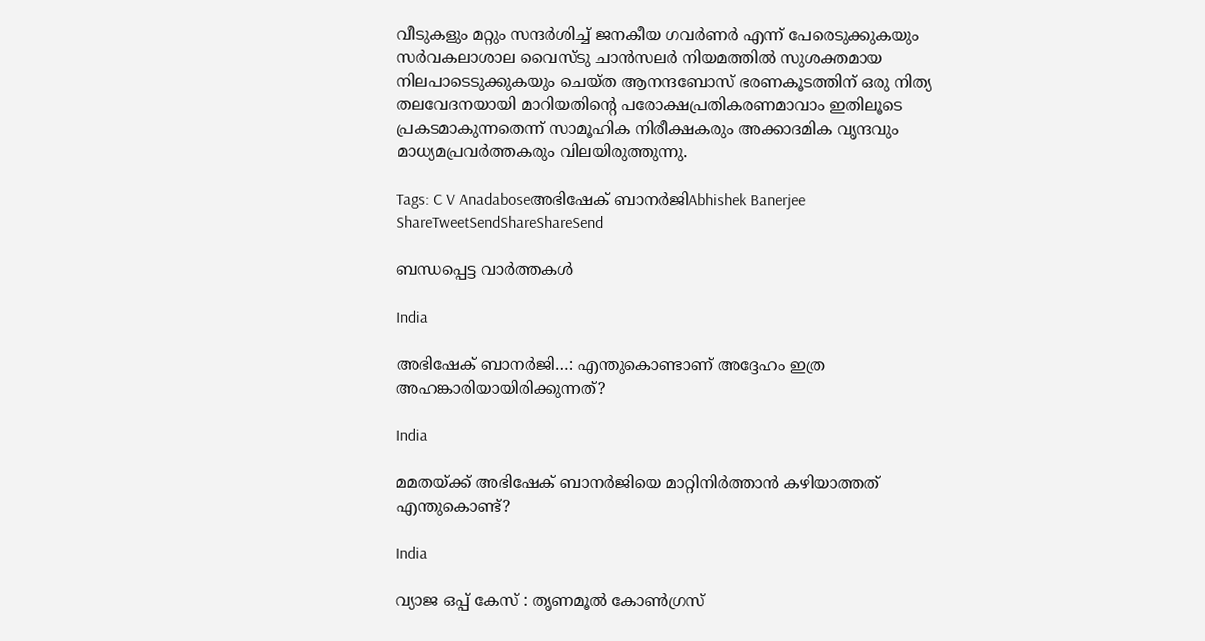വീടുകളും മറ്റും സന്ദർശിച്ച് ജനകീയ ഗവർണർ എന്ന് പേരെടുക്കുകയും സർവകലാശാല വൈസ്ടു ചാൻസലർ നിയമത്തിൽ സുശക്തമായ നിലപാടെടുക്കുകയും ചെയ്ത ആനന്ദബോസ് ഭരണകൂടത്തിന് ഒരു നിത്യ തലവേദനയായി മാറിയതിന്റെ പരോക്ഷപ്രതികരണമാവാം ഇതിലൂടെ പ്രകടമാകുന്നതെന്ന് സാമൂഹിക നിരീക്ഷകരും അക്കാദമിക വൃന്ദവും മാധ്യമപ്രവർത്തകരും വിലയിരുത്തുന്നു.

Tags: C V Anadaboseഅഭിഷേക് ബാനർജിAbhishek Banerjee
ShareTweetSendShareShareSend

ബന്ധപ്പെട്ട വാര്‍ത്തകള്‍

India

അഭിഷേക് ബാനര്‍ജി…: എന്തുകൊണ്ടാണ് അദ്ദേഹം ഇത്ര അഹങ്കാരിയായിരിക്കുന്നത്?

India

മമതയ്‌ക്ക് അഭിഷേക് ബാനര്‍ജിയെ മാറ്റിനിർത്താൻ കഴിയാത്തത് എന്തുകൊണ്ട്?

India

വ്യാജ ഒപ്പ് കേസ് : തൃണമൂൽ കോൺഗ്രസ്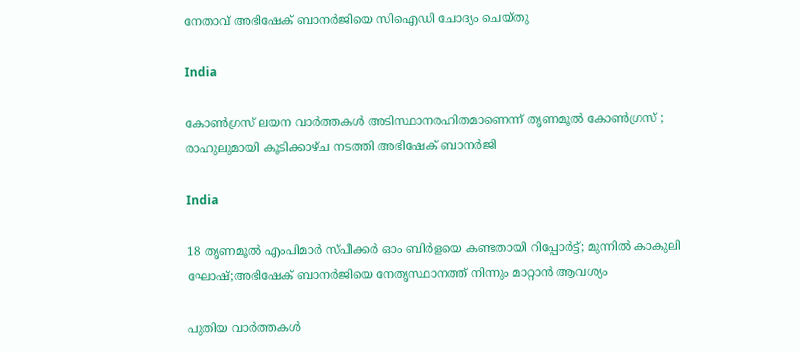നേതാവ് അഭിഷേക് ബാനർജിയെ സിഐഡി ചോദ്യം ചെയ്തു

India

കോൺഗ്രസ് ലയന വാർത്തകൾ അടിസ്ഥാനരഹിതമാണെന്ന് തൃണമൂൽ കോൺഗ്രസ് ; രാഹുലുമായി കൂടിക്കാഴ്ച നടത്തി അഭിഷേക് ബാനർജി

India

18 തൃണമൂല്‍ എംപിമാര്‍ സ്പീക്കര്‍ ഓം ബിര്‍ളയെ കണ്ടതായി റിപ്പോര്‍ട്ട്; മുന്നില്‍ കാകുലി ഘോഷ്;അഭിഷേക് ബാനര്‍ജിയെ നേതൃസ്ഥാനത്ത് നിന്നും മാറ്റാന്‍ ആവശ്യം

പുതിയ വാര്‍ത്തകള്‍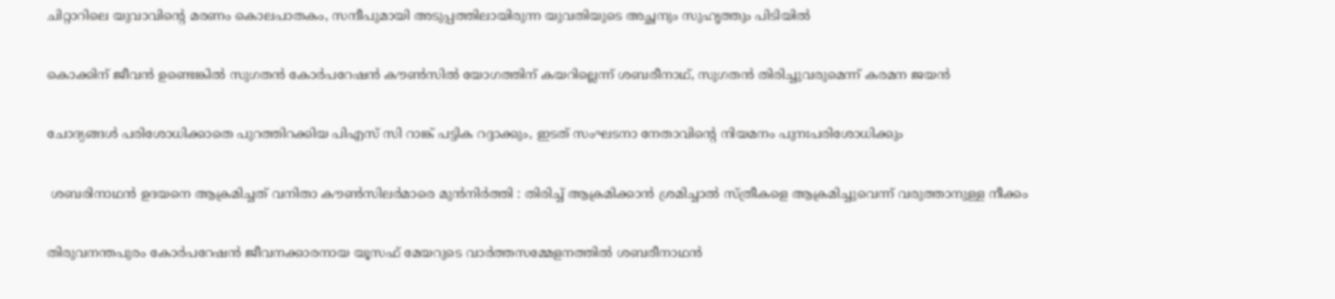ചിറ്റാറിലെ യുവാവിന്റെ മരണം കൊലപാതകം, സന്ദീപുമായി അടുപ്പത്തിലായിരുന്ന യുവതിയുടെ അച്ഛനും സുഹൃത്തും പിടിയില്‍

കൊക്കിന് ജീവൻ ഉണ്ടെങ്കിൽ സുഗതന്‍ കോര്‍പറേഷന്‍ കൗൺസിൽ യോഗത്തിന് കയറില്ലെന്ന് ശബരീനാഥ്, സുഗതന്‍ തിരിച്ചുവരുമെന്ന് കരമന ജയന്‍

ചോദ്യങ്ങള്‍ പരിശോധിക്കാതെ പുറത്തിറക്കിയ പിഎസ് സി റാങ്ക് പട്ടിക റദ്ദാക്കും, ഇടത് സംഘടനാ നേതാവിന്റെ നിയമനം പുനഃപരിശോധിക്കും

 ശബരിനാഥൻ ഉദയനെ ആക്രമിച്ചത് വനിതാ കൗൺസിലർമാരെ മുൻനിർത്തി : തിരിച്ച് ആക്രമിക്കാൻ ശ്രമിച്ചാൽ സ്ത്രീകളെ ആക്രമിച്ചുവെന്ന് വരുത്താനുള്ള നീക്കം

തിരുവനന്തപുരം കോര്‍പറേഷന്‍ ജീവനക്കാരനായ യൂസഫ് മേയറുടെ വാര്‍ത്തസമ്മേളനത്തില്‍ ശബരീനാഥന്‍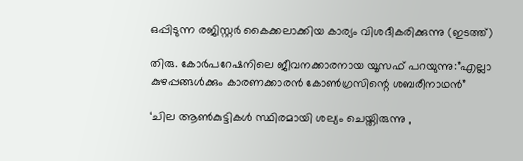ഒപ്പിടുന്ന രജിസ്റ്റര്‍ കൈക്കലാക്കിയ കാര്യം വിശദീകരിക്കുന്നു (ഇടത്ത്)

തിരു. കോര്‍പറേഷനിലെ ജീവനക്കാരനായ യൂസഫ് പറയുന്നു:”എല്ലാ കുഴപ്പങ്ങള്‍ക്കും കാരണക്കാരന്‍ കോണ്‍ഗ്രസിന്റെ ശബരീനാഥന്‍”

‘ചില ആണ്‍കുട്ടികള്‍ സ്ഥിരമായി ശല്യം ചെയ്തിരുന്നു ,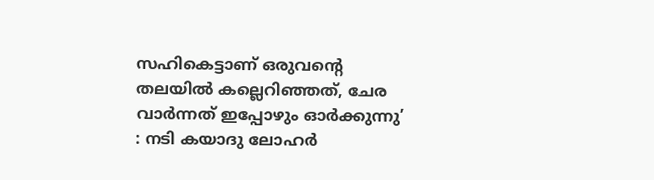സഹികെട്ടാണ് ഒരുവന്റെ തലയിൽ കല്ലെറിഞ്ഞത്, ചേര വാർന്നത് ഇപ്പോഴും ഓർക്കുന്നു’ : നടി കയാദു ലോഹര്‍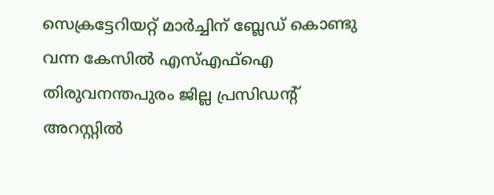സെക്രട്ടേറിയറ്റ് മാര്‍ച്ചിന് ബ്ലേഡ് കൊണ്ടു വന്ന കേസില്‍ എസ്എഫ്‌ഐ തിരുവനന്തപുരം ജില്ല പ്രസിഡന്റ് അറസ്റ്റില്‍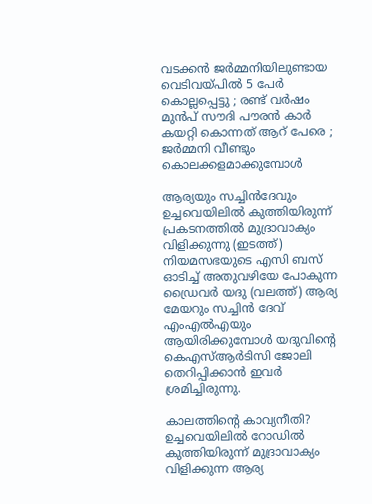വടക്കൻ ജർമ്മനിയിലുണ്ടായ വെടിവയ്‌പിൽ 5 പേർ കൊല്ലപ്പെട്ടു ; രണ്ട് വർഷം മുൻപ് സൗദി പൗരൻ കാർ കയറ്റി കൊന്നത് ആറ് പേരെ ; ജർമ്മനി വീണ്ടും കൊലക്കളമാക്കുമ്പോൾ

ആര്യയും സച്ചിന്‍ദേവും ഉച്ചവെയിലില്‍ കുത്തിയിരുന്ന് പ്രകടനത്തില്‍ മുദ്രാവാക്യം വിളിക്കുന്നു (ഇടത്ത്) നിയമസഭയുടെ എസി ബസ് ഓടിച്ച് അതുവഴിയേ പോകുന്ന ഡ്രൈവര്‍ യദു (വലത്ത്) ആര്യ മേയറും സച്ചിന്‍ ദേവ് എംഎല്‍എയും ആയിരിക്കുമ്പോള്‍ യദുവിന്‍റെ കെഎസ്ആര്‍ടിസി ജോലി തെറിപ്പിക്കാന്‍ ഇവര്‍ ശ്രമിച്ചിരുന്നു.

കാലത്തിന്റെ കാവ്യനീതി? ഉച്ചവെയിലില്‍ റോഡില്‍ കുത്തിയിരുന്ന് മുദ്രാവാക്യം വിളിക്കുന്ന ആര്യ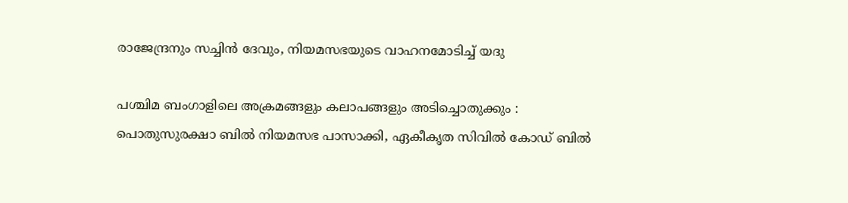രാജേന്ദ്രനും സച്ചിന്‍ ദേവും, നിയമസഭയുടെ വാഹനമോടിച്ച് യദു

പശ്ചിമ ബംഗാളിലെ അക്രമങ്ങളും കലാപങ്ങളും അടിച്ചൊതുക്കും : പൊതുസുരക്ഷാ ബിൽ നിയമസഭ പാസാക്കി, ഏകീകൃത സിവിൽ കോഡ് ബിൽ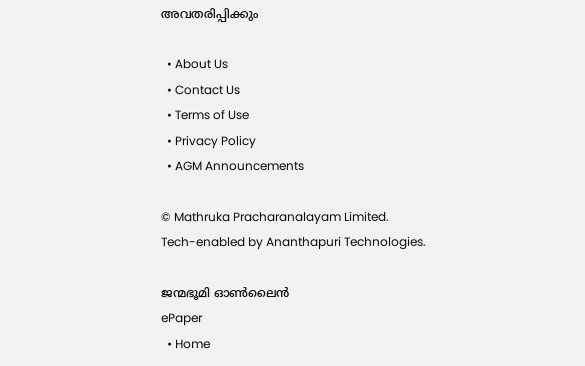അവതരിപ്പിക്കും

  • About Us
  • Contact Us
  • Terms of Use
  • Privacy Policy
  • AGM Announcements

© Mathruka Pracharanalayam Limited.
Tech-enabled by Ananthapuri Technologies.

ജന്മഭൂമി ഓണ്‍ലൈന്‍
ePaper
  • Home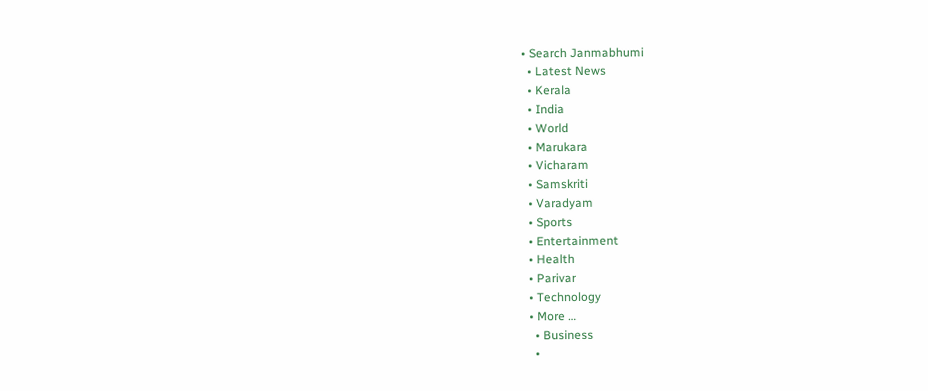• Search Janmabhumi
  • Latest News
  • Kerala
  • India
  • World
  • Marukara
  • Vicharam
  • Samskriti
  • Varadyam
  • Sports
  • Entertainment
  • Health
  • Parivar
  • Technology
  • More …
    • Business
    •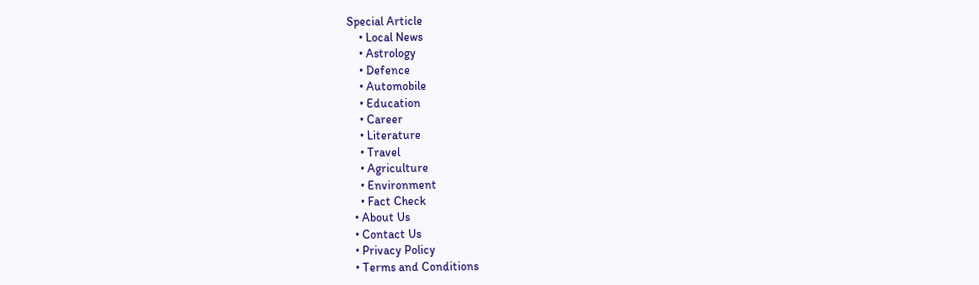Special Article
    • Local News
    • Astrology
    • Defence
    • Automobile
    • Education
    • Career
    • Literature
    • Travel
    • Agriculture
    • Environment
    • Fact Check
  • About Us
  • Contact Us
  • Privacy Policy
  • Terms and Conditions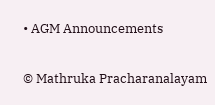• AGM Announcements

© Mathruka Pracharanalayam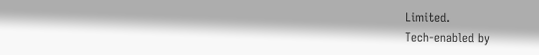Limited.
Tech-enabled by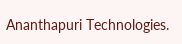Ananthapuri Technologies.